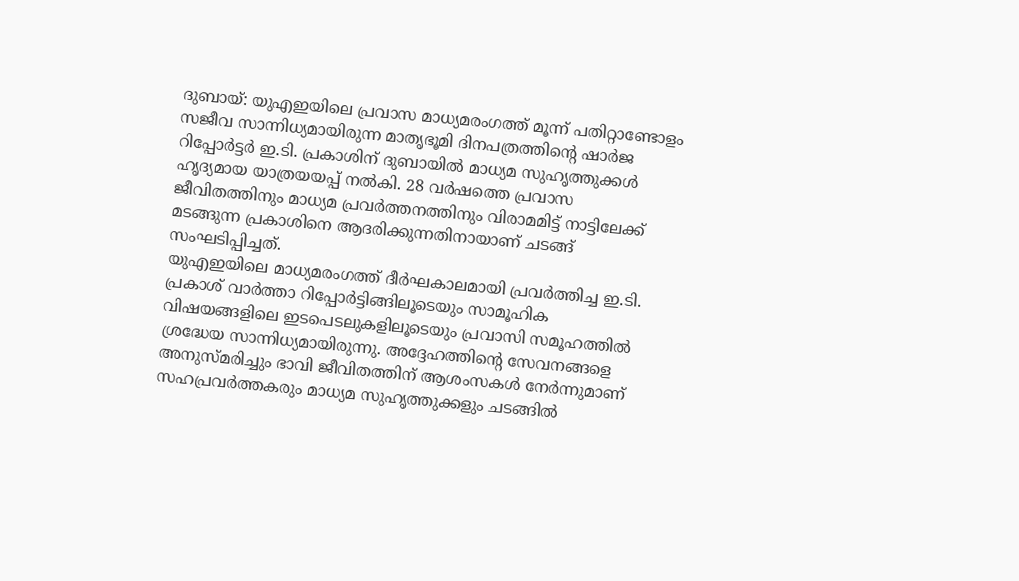ദുബായ്: യുഎഇയിലെ പ്രവാസ മാധ്യമരംഗത്ത് മൂന്ന് പതിറ്റാണ്ടോളം സജീവ സാന്നിധ്യമായിരുന്ന മാതൃഭൂമി ദിനപത്രത്തിന്റെ ഷാർജ റിപ്പോർട്ടർ ഇ.ടി. പ്രകാശിന് ദുബായിൽ മാധ്യമ സുഹൃത്തുക്കൾ ഹൃദ്യമായ യാത്രയയപ്പ് നൽകി. 28 വർഷത്തെ പ്രവാസ ജീവിതത്തിനും മാധ്യമ പ്രവർത്തനത്തിനും വിരാമമിട്ട് നാട്ടിലേക്ക് മടങ്ങുന്ന പ്രകാശിനെ ആദരിക്കുന്നതിനായാണ് ചടങ്ങ് സംഘടിപ്പിച്ചത്.
യുഎഇയിലെ മാധ്യമരംഗത്ത് ദീർഘകാലമായി പ്രവർത്തിച്ച ഇ.ടി. പ്രകാശ് വാർത്താ റിപ്പോർട്ടിങ്ങിലൂടെയും സാമൂഹിക വിഷയങ്ങളിലെ ഇടപെടലുകളിലൂടെയും പ്രവാസി സമൂഹത്തിൽ ശ്രദ്ധേയ സാന്നിധ്യമായിരുന്നു. അദ്ദേഹത്തിന്റെ സേവനങ്ങളെ അനുസ്മരിച്ചും ഭാവി ജീവിതത്തിന് ആശംസകൾ നേർന്നുമാണ് സഹപ്രവർത്തകരും മാധ്യമ സുഹൃത്തുക്കളും ചടങ്ങിൽ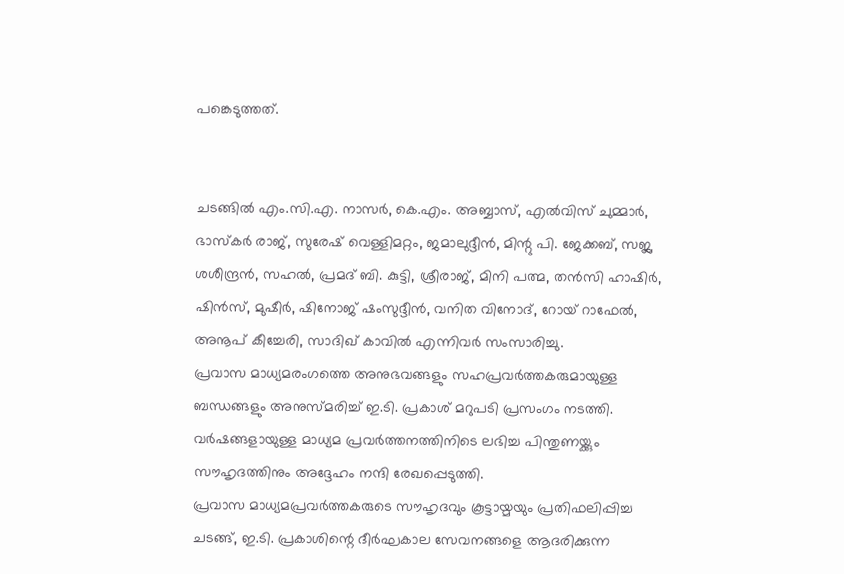പങ്കെടുത്തത്.


ചടങ്ങിൽ എം.സി.എ. നാസർ, കെ.എം. അബ്ബാസ്, എൽവിസ് ചുമ്മാർ, ഭാസ്കർ രാജ്, സുരേഷ് വെള്ളിമറ്റം, ജമാലുദ്ദീൻ, മിന്റു പി. ജേക്കബ്, സജ്ല ശശീന്ദ്രൻ, സഹൽ, പ്രമദ് ബി. കുട്ടി, ശ്രീരാജ്, മിനി പത്മ, തൻസി ഹാഷിർ, ഷിൻസ്, മുഷീർ, ഷിനോജ് ഷംസുദ്ദീൻ, വനിത വിനോദ്, റോയ് റാഫേൽ, അനൂപ് കീച്ചേരി, സാദിഖ് കാവിൽ എന്നിവർ സംസാരിച്ചു.
പ്രവാസ മാധ്യമരംഗത്തെ അനുഭവങ്ങളും സഹപ്രവർത്തകരുമായുള്ള ബന്ധങ്ങളും അനുസ്മരിച്ച് ഇ.ടി. പ്രകാശ് മറുപടി പ്രസംഗം നടത്തി. വർഷങ്ങളായുള്ള മാധ്യമ പ്രവർത്തനത്തിനിടെ ലഭിച്ച പിന്തുണയ്ക്കും സൗഹൃദത്തിനും അദ്ദേഹം നന്ദി രേഖപ്പെടുത്തി.
പ്രവാസ മാധ്യമപ്രവർത്തകരുടെ സൗഹൃദവും കൂട്ടായ്മയും പ്രതിഫലിപ്പിച്ച ചടങ്ങ്, ഇ.ടി. പ്രകാശിന്റെ ദീർഘകാല സേവനങ്ങളെ ആദരിക്കുന്ന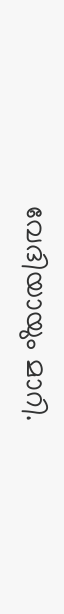വേദിയായും മാറി.